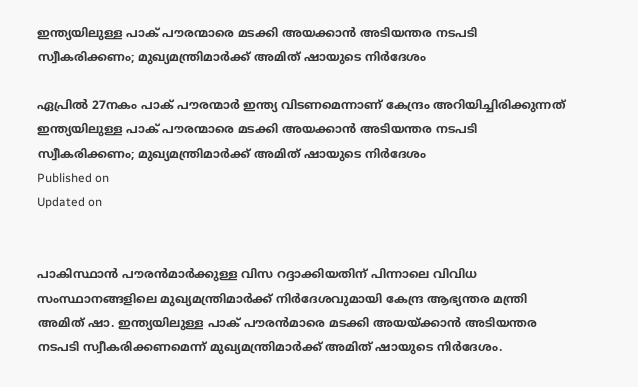ഇന്ത്യയിലുള്ള പാക് പൗരന്മാരെ മടക്കി അയക്കാന്‍ അടിയന്തര നടപടി സ്വീകരിക്കണം; മുഖ്യമന്ത്രിമാര്‍ക്ക് അമിത് ഷായുടെ നിര്‍ദേശം

ഏപ്രില്‍ 27നകം പാക് പൗരന്മാര്‍ ഇന്ത്യ വിടണമെന്നാണ് കേന്ദ്രം അറിയിച്ചിരിക്കുന്നത്
ഇന്ത്യയിലുള്ള പാക് പൗരന്മാരെ മടക്കി അയക്കാന്‍ അടിയന്തര നടപടി സ്വീകരിക്കണം; മുഖ്യമന്ത്രിമാര്‍ക്ക് അമിത് ഷായുടെ നിര്‍ദേശം
Published on
Updated on


പാകിസ്ഥാന്‍ പൗരന്‍മാര്‍ക്കുള്ള വിസ റദ്ദാക്കിയതിന് പിന്നാലെ വിവിധ സംസ്ഥാനങ്ങളിലെ മുഖ്യമന്ത്രിമാര്‍ക്ക് നിര്‍ദേശവുമായി കേന്ദ്ര ആഭ്യന്തര മന്ത്രി അമിത് ഷാ. ഇന്ത്യയിലുള്ള പാക് പൗരന്‍മാരെ മടക്കി അയയ്ക്കാന്‍ അടിയന്തര നടപടി സ്വീകരിക്കണമെന്ന് മുഖ്യമന്ത്രിമാര്‍ക്ക് അമിത് ഷായുടെ നിര്‍ദേശം.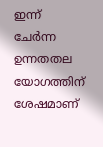ഇന്ന് ചേര്‍ന്ന ഉന്നതതല യോഗത്തിന് ശേഷമാണ്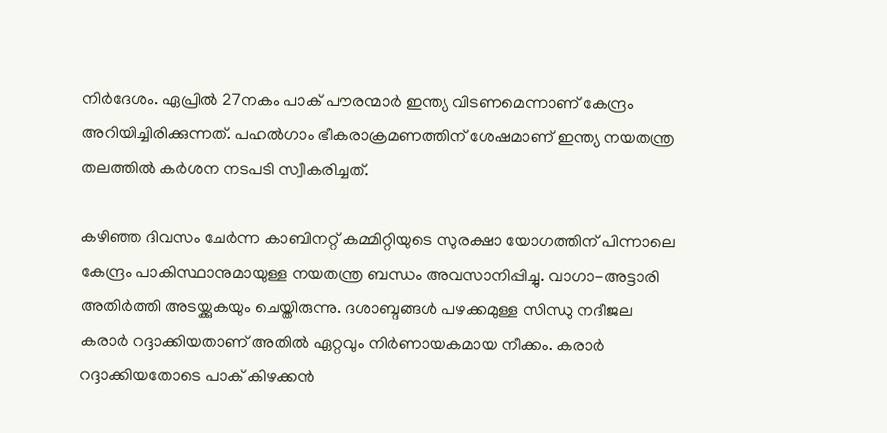നിര്‍ദേശം. ഏപ്രില്‍ 27നകം പാക് പൗരന്മാര്‍ ഇന്ത്യ വിടണമെന്നാണ് കേന്ദ്രം അറിയിച്ചിരിക്കുന്നത്. പഹല്‍ഗാം ഭീകരാക്രമണത്തിന് ശേഷമാണ് ഇന്ത്യ നയതന്ത്ര തലത്തില്‍ കര്‍ശന നടപടി സ്വീകരിച്ചത്.

കഴിഞ്ഞ ദിവസം ചേര്‍ന്ന കാബിനറ്റ് കമ്മിറ്റിയുടെ സുരക്ഷാ യോഗത്തിന് പിന്നാലെ കേന്ദ്രം പാകിസ്ഥാനുമായുള്ള നയതന്ത്ര ബന്ധം അവസാനിപ്പിച്ചു. വാഗാ-അട്ടാരി അതിര്‍ത്തി അടയ്ക്കുകയും ചെയ്തിരുന്നു. ദശാബ്ദങ്ങള്‍ പഴക്കമുള്ള സിന്ധു നദീജല കരാര്‍ റദ്ദാക്കിയതാണ് അതില്‍ ഏറ്റവും നിര്‍ണായകമായ നീക്കം. കരാര്‍ റദ്ദാക്കിയതോടെ പാക് കിഴക്കന്‍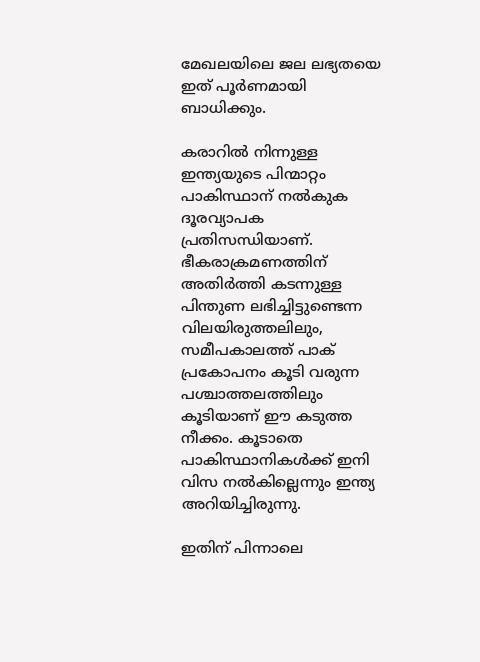മേഖലയിലെ ജല ലഭ്യതയെ ഇത് പൂര്‍ണമായി ബാധിക്കും.

കരാറില്‍ നിന്നുള്ള ഇന്ത്യയുടെ പിന്മാറ്റം പാകിസ്ഥാന് നല്‍കുക ദൂരവ്യാപക പ്രതിസന്ധിയാണ്. ഭീകരാക്രമണത്തിന് അതിര്‍ത്തി കടന്നുള്ള പിന്തുണ ലഭിച്ചിട്ടുണ്ടെന്ന വിലയിരുത്തലിലും, സമീപകാലത്ത് പാക് പ്രകോപനം കൂടി വരുന്ന പശ്ചാത്തലത്തിലും കൂടിയാണ് ഈ കടുത്ത നീക്കം. കൂടാതെ പാകിസ്ഥാനികള്‍ക്ക് ഇനി വിസ നല്‍കില്ലെന്നും ഇന്ത്യ അറിയിച്ചിരുന്നു.

ഇതിന് പിന്നാലെ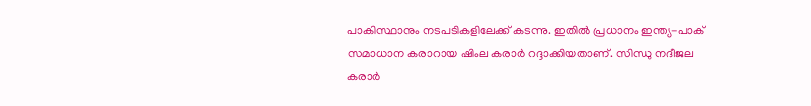പാകിസ്ഥാനും നടപടികളിലേക്ക് കടന്നു. ഇതില്‍ പ്രധാനം ഇന്ത്യ-പാക് സമാധാന കരാറായ ഷിംല കരാര്‍ റദ്ദാക്കിയതാണ്. സിന്ധു നദീജല കരാര്‍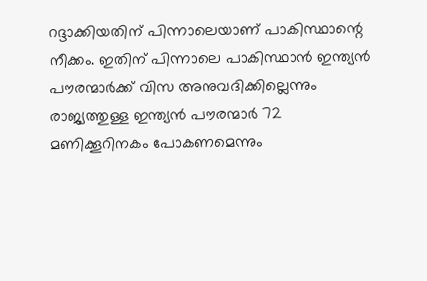റദ്ദാക്കിയതിന് പിന്നാലെയാണ് പാകിസ്ഥാന്റെ നീക്കം. ഇതിന് പിന്നാലെ പാകിസ്ഥാന്‍ ഇന്ത്യന്‍ പൗരന്മാര്‍ക്ക് വിസ അനുവദിക്കില്ലെന്നും രാജ്യത്തുള്ള ഇന്ത്യന്‍ പൗരന്മാര്‍ 72 മണിക്കൂറിനകം പോകണമെന്നും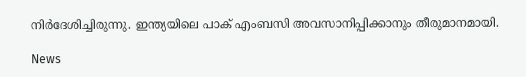നിര്‍ദേശിച്ചിരുന്നു. ഇന്ത്യയിലെ പാക് എംബസി അവസാനിപ്പിക്കാനും തീരുമാനമായി.

News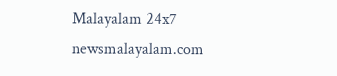Malayalam 24x7
newsmalayalam.com